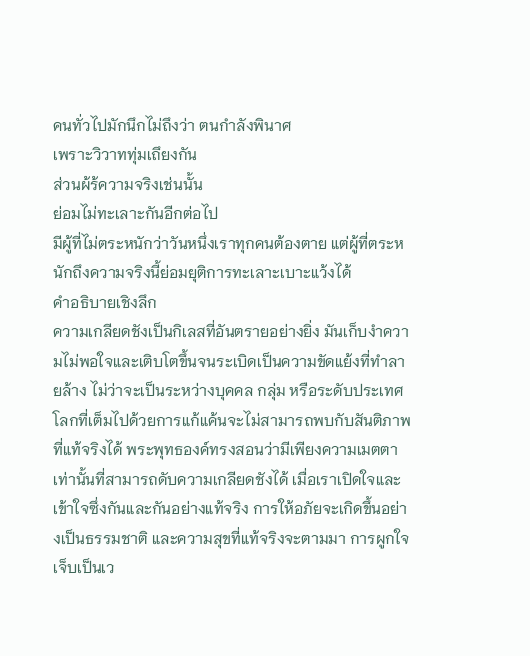คนทั่วไปมักนึกไม่ถึงว่า ตนกำลังพินาศ
เพราะวิวาททุ่มเถึยงกัน
ส่วนผ้ร้ความจริงเช่นนั้น
ย่อมไม่ทะเลาะกันอีกต่อไป
มีผู้ที่ไม่ตระหนักว่าวันหนึ่งเราทุกคนต้องตาย แต่ผู้ที่ตระหนักถึงความจริงนี้ย่อมยุติการทะเลาะเบาะแว้งได้
คำอธิบายเชิงลึก
ความเกลียดชังเป็นกิเลสที่อันตรายอย่างยิ่ง มันเก็บงำความไม่พอใจและเติบโตขึ้นจนระเบิดเป็นความขัดแย้งที่ทำลายล้าง ไม่ว่าจะเป็นระหว่างบุคคล กลุ่ม หรือระดับประเทศ โลกที่เต็มไปด้วยการแก้แค้นจะไม่สามารถพบกับสันติภาพที่แท้จริงได้ พระพุทธองค์ทรงสอนว่ามีเพียงความเมตตาเท่านั้นที่สามารถดับความเกลียดชังได้ เมื่อเราเปิดใจและเข้าใจซึ่งกันและกันอย่างแท้จริง การให้อภัยจะเกิดขึ้นอย่างเป็นธรรมชาติ และความสุขที่แท้จริงจะตามมา การผูกใจเจ็บเป็นเว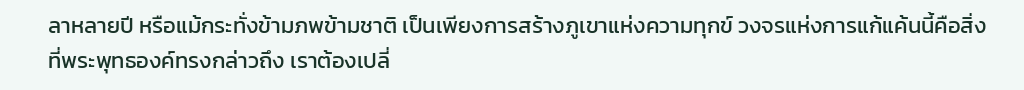ลาหลายปี หรือแม้กระทั่งข้ามภพข้ามชาติ เป็นเพียงการสร้างภูเขาแห่งความทุกข์ วงจรแห่งการแก้แค้นนี้คือสิ่งที่พระพุทธองค์ทรงกล่าวถึง เราต้องเปลี่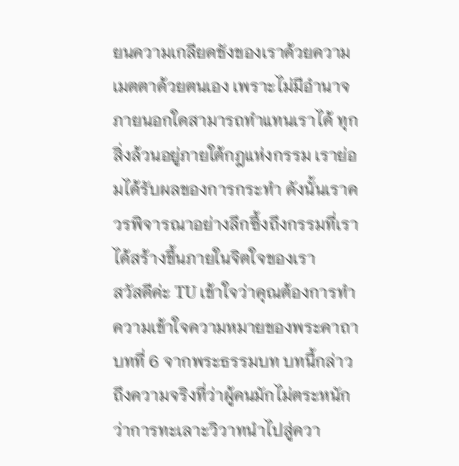ยนความเกลียดชังของเราด้วยความเมตตาด้วยตนเอง เพราะไม่มีอำนาจภายนอกใดสามารถทำแทนเราได้ ทุกสิ่งล้วนอยู่ภายใต้กฎแห่งกรรม เราย่อมได้รับผลของการกระทำ ดังนั้นเราควรพิจารณาอย่างลึกซึ้งถึงกรรมที่เราได้สร้างขึ้นภายในจิตใจของเรา
สวัสดีค่ะ TU เข้าใจว่าคุณต้องการทำความเข้าใจความหมายของพระคาถาบทที่ 6 จากพระธรรมบท บทนี้กล่าวถึงความจริงที่ว่าผู้คนมักไม่ตระหนักว่าการทะเลาะวิวาทนำไปสู่ควา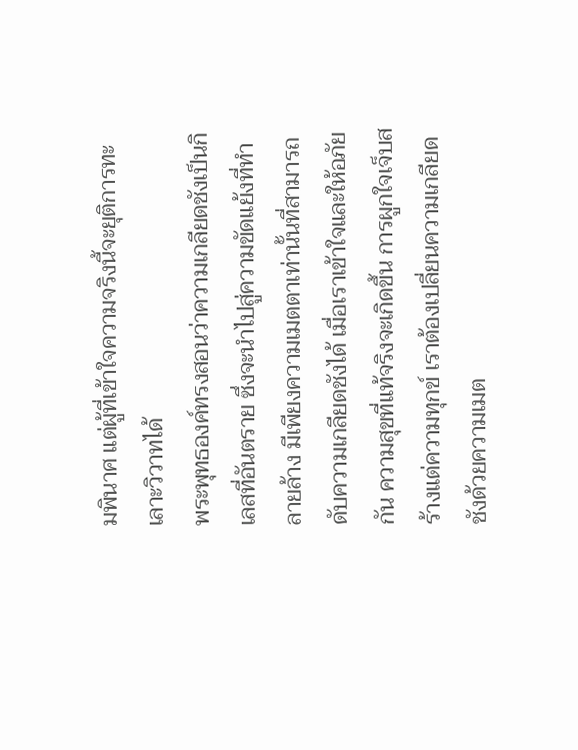มพินาศ แต่ผู้ที่เข้าใจความจริงนี้จะยุติการทะเลาะวิวาทได้
พระพุทธองค์ทรงสอนว่าความเกลียดชังเป็นกิเลสที่อันตราย ซึ่งจะนำไปสู่ความขัดแย้งที่ทำลายล้าง มีเพียงความเมตตาเท่านั้นที่สามารถดับความเกลียดชังได้ เมื่อเราเข้าใจและให้อภัยกัน ความสุขที่แท้จริงจะเกิดขึ้น การผูกใจเจ็บสร้างแต่ความทุกข์ เราต้องเปลี่ยนความเกลียดชังด้วยความเมต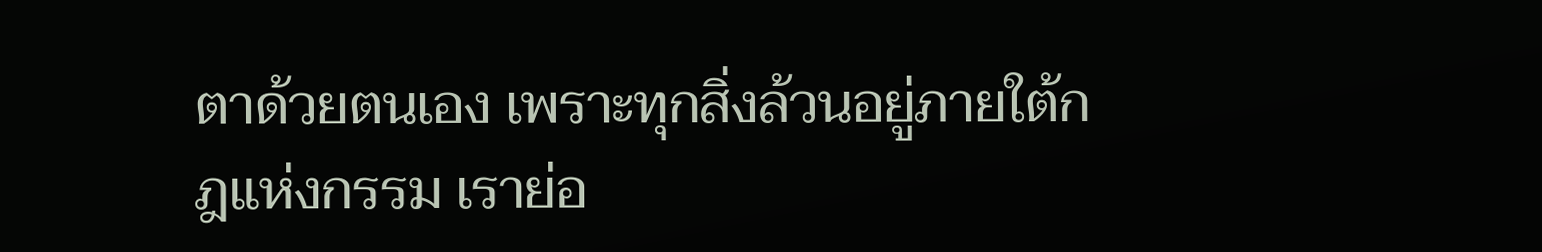ตาด้วยตนเอง เพราะทุกสิ่งล้วนอยู่ภายใต้กฎแห่งกรรม เราย่อ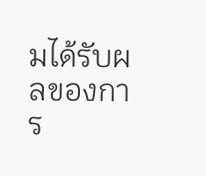มได้รับผลของการ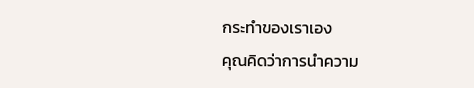กระทำของเราเอง
คุณคิดว่าการนำความ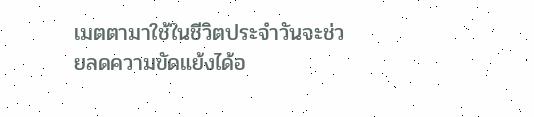เมตตามาใช้ในชีวิตประจำวันจะช่วยลดความขัดแย้งได้อ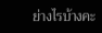ย่างไรบ้างคะ